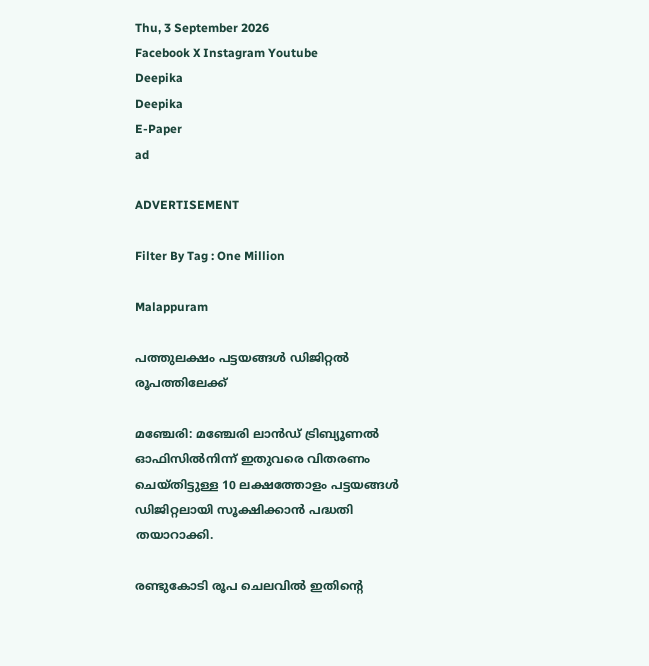Thu, 3 September 2026
Facebook X Instagram Youtube
Deepika
Deepika
E-Paper
ad

ADVERTISEMENT

Filter By Tag : One Million

Malappuram

പത്തുലക്ഷം പട്ടയങ്ങൾ ഡിജിറ്റൽ രൂപത്തിലേക്ക്

മഞ്ചേരി: മഞ്ചേരി ലാൻഡ് ട്രിബ്യൂണൽ ഓഫിസിൽനിന്ന് ഇതുവരെ വിതരണം ചെയ്തിട്ടുള്ള 10 ലക്ഷത്തോളം പട്ടയങ്ങൾ ഡിജിറ്റലായി സൂക്ഷിക്കാൻ പദ്ധതി തയാറാക്കി.

രണ്ടുകോടി രൂപ ചെലവിൽ ഇതിന്‍റെ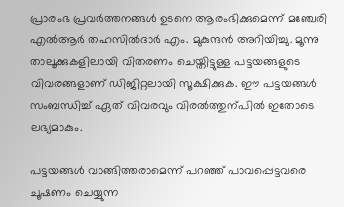പ്രാരംഭ പ്രവർത്തനങ്ങൾ ഉടനെ ആരംഭിക്കുമെന്ന് മഞ്ചേരി എൽആർ തഹസിൽദാർ എം. മുകുന്ദൻ അറിയിച്ചു. മൂന്നു താലൂക്കുകളിലായി വിതരണം ചെയ്തിട്ടുള്ള പട്ടയങ്ങളുടെ വിവരങ്ങളാണ് ഡിജിറ്റലായി സൂക്ഷിക്കുക. ഈ പട്ടയങ്ങൾ സംബന്ധിച്ച് ഏത് വിവരവും വിരൽത്തുന്പിൽ ഇതോടെ ലഭ്യമാകും.

പട്ടയങ്ങൾ വാങ്ങിത്തരാമെന്ന് പറഞ്ഞ് പാവപ്പെട്ടവരെ ചൂഷണം ചെയ്യുന്ന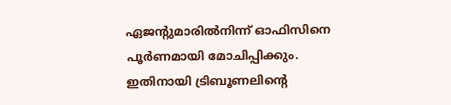ഏജന്‍റുമാരിൽനിന്ന് ഓഫിസിനെ പൂർണമായി മോചിപ്പിക്കും. ഇതിനായി ട്രിബൂണലിന്‍റെ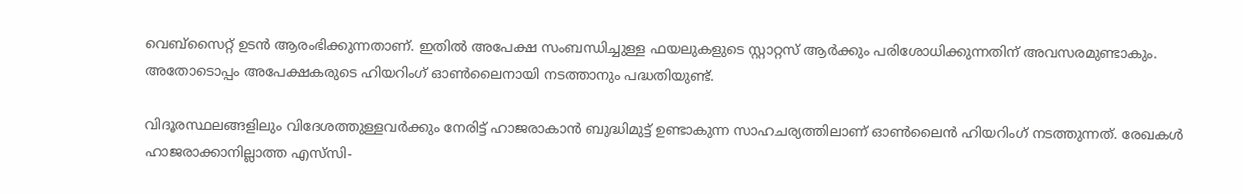വെബ്സൈറ്റ് ഉടൻ ആരംഭിക്കുന്നതാണ്. ഇതിൽ അപേക്ഷ സംബന്ധിച്ചുള്ള ഫയലുകളുടെ സ്റ്റാറ്റസ് ആർക്കും പരിശോധിക്കുന്നതിന് അവസരമുണ്ടാകും. അതോടൊപ്പം അപേക്ഷകരുടെ ഹിയറിംഗ് ഓണ്‍ലൈനായി നടത്താനും പദ്ധതിയുണ്ട്.

വിദൂരസ്ഥലങ്ങളിലും വിദേശത്തുള്ളവർക്കും നേരിട്ട് ഹാജരാകാൻ ബുദ്ധിമുട്ട് ഉണ്ടാകുന്ന സാഹചര്യത്തിലാണ് ഓണ്‍ലൈൻ ഹിയറിംഗ് നടത്തുന്നത്. രേഖകൾ ഹാജരാക്കാനില്ലാത്ത എസ്‌സി-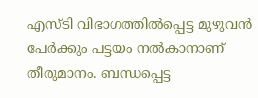എസ്ടി വിഭാഗത്തിൽപ്പെട്ട മുഴുവൻ പേർക്കും പട്ടയം നൽകാനാണ് തീരുമാനം. ബന്ധപ്പെട്ട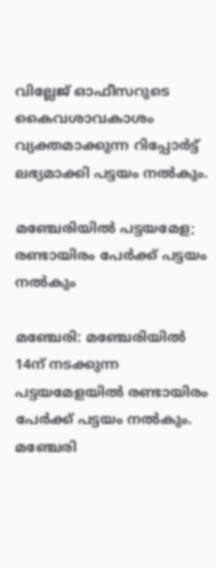വില്ലേജ് ഓഫീസറുടെ കൈവശാവകാശം വ്യക്തമാക്കുന്ന റിപ്പോർട്ട് ലഭ്യമാക്കി പട്ടയം നൽകും.

മഞ്ചേരിയിൽ പട്ടയമേള; രണ്ടായിരം പേർക്ക് പട്ടയം നൽകും

മഞ്ചേരി: മഞ്ചേരിയിൽ 14ന് നടക്കുന്ന പട്ടയമേളയിൽ രണ്ടായിരം പേർക്ക് പട്ടയം നൽകും. മഞ്ചേരി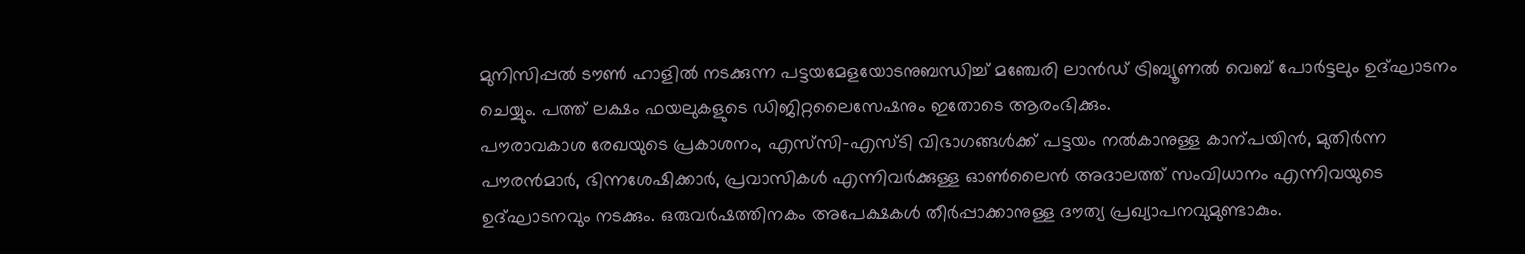മുനിസിപ്പൽ ടൗണ്‍ ഹാളിൽ നടക്കുന്ന പട്ടയമേളയോടനുബന്ധിച്ച് മഞ്ചേരി ലാൻഡ് ട്രിബ്യൂണൽ വെബ് പോർട്ടലും ഉദ്ഘാടനം ചെയ്യും. പത്ത്‌ ല‌‌ക്ഷം ഫയലുകളുടെ ഡിജിറ്റലൈസേഷനും ഇതോടെ ആരംഭിക്കും.
പൗരാവകാശ രേഖയുടെ പ്രകാശനം, എസ്‌സി-എസ്ടി വിഭാഗങ്ങൾക്ക് പട്ടയം നൽകാനുള്ള കാന്പയിൻ, മുതിർന്ന പൗരൻമാർ, ഭിന്നശേഷിക്കാർ, പ്രവാസികൾ എന്നിവർക്കുള്ള ഓണ്‍ലൈൻ അദാലത്ത് സംവിധാനം എന്നിവയുടെ ഉദ്ഘാടനവും നടക്കും. ഒരുവർഷത്തിനകം അപേക്ഷകൾ തീർപ്പാക്കാനുള്ള ദൗത്യ പ്രഖ്യാപനവുമുണ്ടാകും.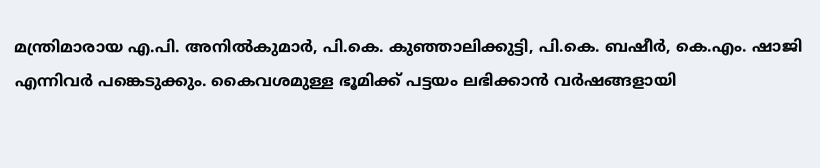മന്ത്രിമാരായ എ.പി. അനിൽകുമാർ, പി.കെ. കുഞ്ഞാലിക്കുട്ടി, പി.കെ. ബഷീർ, കെ.എം. ഷാജി എന്നിവർ പങ്കെടുക്കും. കൈവശമുള്ള ഭൂമിക്ക് പട്ടയം ലഭിക്കാൻ വർഷങ്ങളായി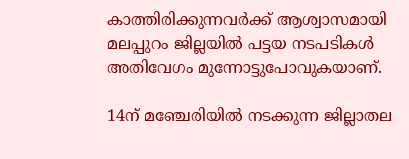കാത്തിരിക്കുന്നവർക്ക് ആശ്വാസമായി മലപ്പുറം ജില്ലയിൽ പട്ടയ നടപടികൾ അതിവേഗം മുന്നോട്ടുപോവുകയാണ്.

14ന് മഞ്ചേരിയിൽ നടക്കുന്ന ജില്ലാതല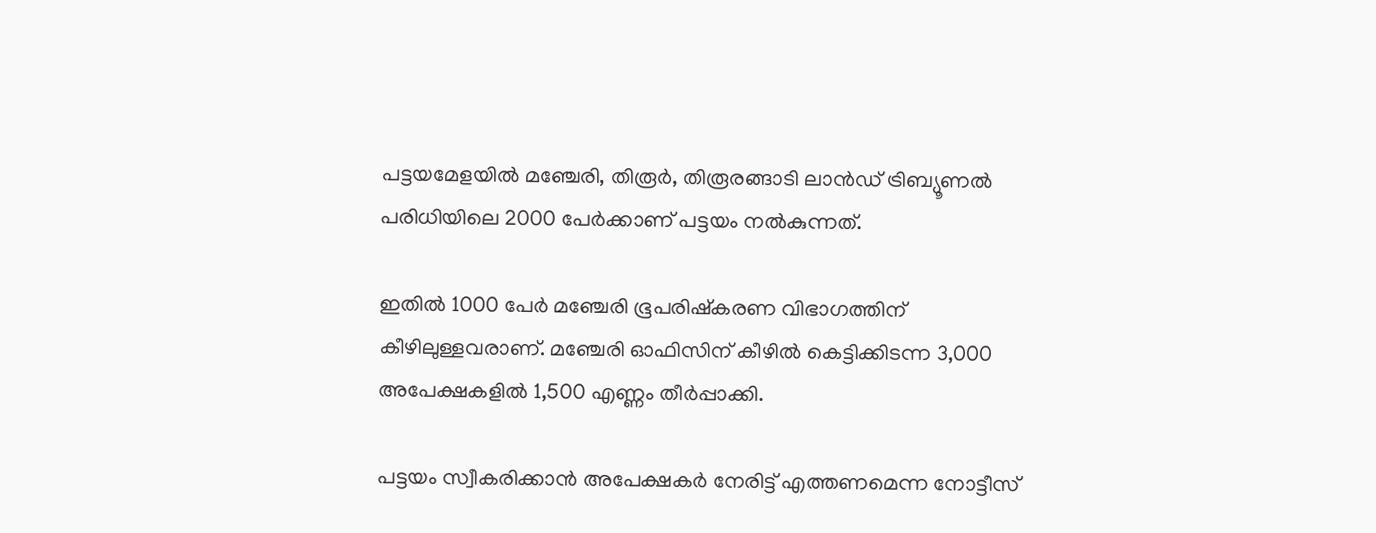പട്ടയമേളയിൽ മഞ്ചേരി, തിരൂർ, തിരൂരങ്ങാടി ലാൻഡ് ട്രിബ്യൂണൽ പരിധിയിലെ 2000 പേർക്കാണ് പട്ടയം നൽകുന്നത്.

ഇതിൽ 1000 പേർ മഞ്ചേരി ഭൂപരിഷ്കരണ വിഭാഗത്തിന് കീഴിലുള്ളവരാണ്. മഞ്ചേരി ഓഫിസിന് കീഴിൽ കെട്ടിക്കിടന്ന 3,000 അപേക്ഷകളിൽ 1,500 എണ്ണം തീർപ്പാക്കി.

പട്ടയം സ്വീകരിക്കാൻ അപേക്ഷകർ നേരിട്ട് എത്തണമെന്ന നോട്ടീസ്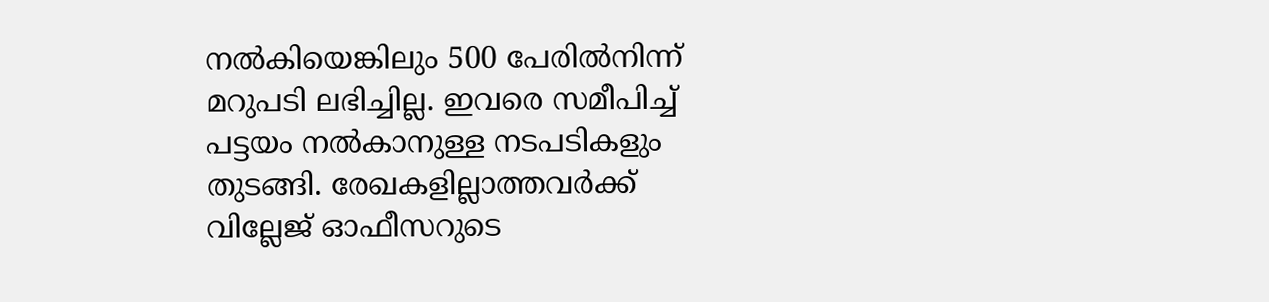നൽകിയെങ്കിലും 500 പേരിൽനിന്ന് മറുപടി ലഭിച്ചില്ല. ഇവരെ സമീപിച്ച് പട്ടയം നൽകാനുള്ള നടപടികളും തുടങ്ങി. രേഖകളില്ലാത്തവർക്ക് വില്ലേജ് ഓഫീസറുടെ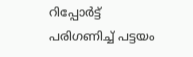റിപ്പോർട്ട് പരിഗണിച്ച് പട്ടയം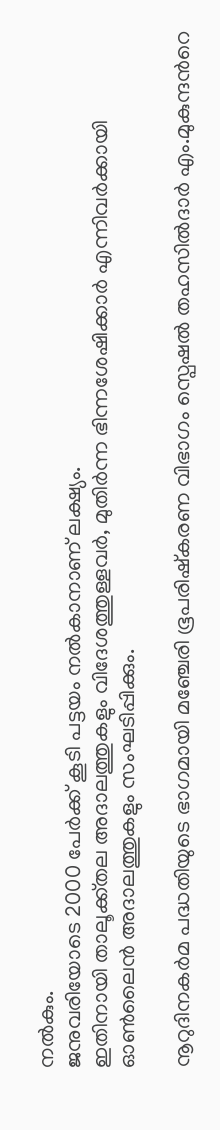നൽകും.
ജനുവരിയോടെ 2000 പേർക്ക് കൂടി പട്ടയം നൽകാനാണ് ലക്ഷ്യം.
ഇതിനായി താലൂക്ക്തല അദാലത്തുകളും വിദേശത്തുള്ളവർ, മുതിർന്ന ഭിന്നശേഷിക്കാർ എന്നിവർക്കായി ഓണ്‍ലൈൻ അദാലത്തുകളും സംഘടിപ്പിക്കും.

നൂറുദിനകർമ പദ്ധതിയുടെ ഭാഗമായി മഞ്ചേരി ഭൂപരിഷ്കരണ വിഭാഗം സ്പെഷൽ തഹസിൽദാർ എം.മുകുന്ദന്‍റെ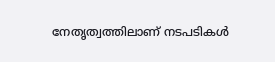നേതൃത്വത്തിലാണ് നടപടികൾ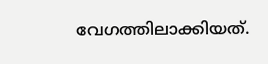വേഗത്തിലാക്കിയത്.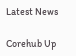Latest News

Corehub Up